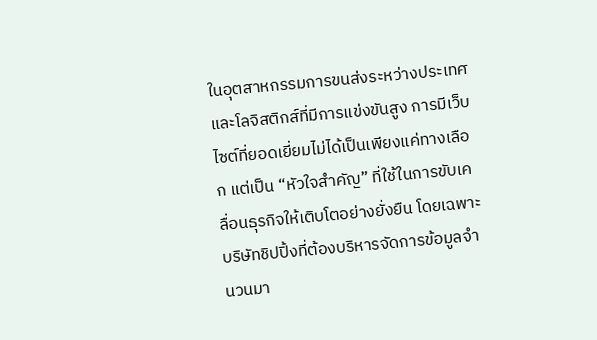ในอุตสาหกรรมการขนส่งระหว่างประเทศและโลจิสติกส์ที่มีการแข่งขันสูง การมีเว็บไซต์ที่ยอดเยี่ยมไม่ได้เป็นเพียงแค่ทางเลือก แต่เป็น “หัวใจสำคัญ” ที่ใช้ในการขับเคลื่อนธุรกิจให้เติบโตอย่างยั่งยืน โดยเฉพาะบริษัทชิปปิ้งที่ต้องบริหารจัดการข้อมูลจำนวนมา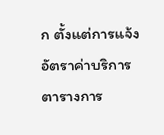ก ตั้งแต่การแจ้งอัตราค่าบริการ ตารางการ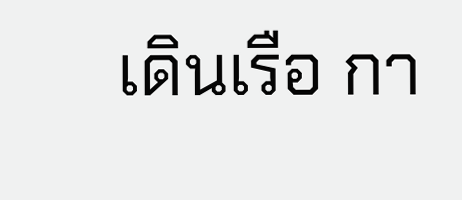เดินเรือ กา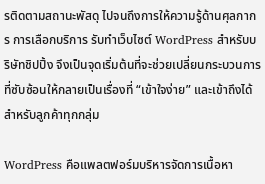รติดตามสถานะพัสดุ ไปจนถึงการให้ความรู้ด้านศุลกากร การเลือกบริการ รับทำเว็บไซต์ WordPress สำหรับบริษัทชิปปิ้ง จึงเป็นจุดเริ่มต้นที่จะช่วยเปลี่ยนกระบวนการที่ซับซ้อนให้กลายเป็นเรื่องที่ “เข้าใจง่าย” และเข้าถึงได้สำหรับลูกค้าทุกกลุ่ม

WordPress คือแพลตฟอร์มบริหารจัดการเนื้อหา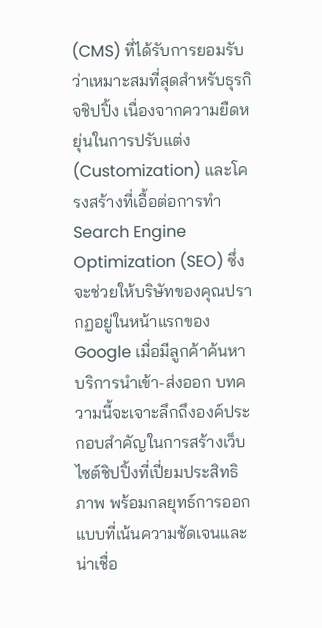(CMS) ที่ได้รับการยอมรับว่าเหมาะสมที่สุดสำหรับธุรกิจชิปปิ้ง เนื่องจากความยืดหยุ่นในการปรับแต่ง (Customization) และโครงสร้างที่เอื้อต่อการทำ Search Engine Optimization (SEO) ซึ่งจะช่วยให้บริษัทของคุณปรากฏอยู่ในหน้าแรกของ Google เมื่อมีลูกค้าค้นหาบริการนำเข้า-ส่งออก บทความนี้จะเจาะลึกถึงองค์ประกอบสำคัญในการสร้างเว็บไซต์ชิปปิ้งที่เปี่ยมประสิทธิภาพ พร้อมกลยุทธ์การออกแบบที่เน้นความชัดเจนและน่าเชื่อ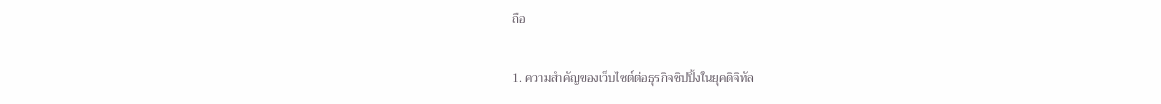ถือ

1. ความสำคัญของเว็บไซต์ต่อธุรกิจชิปปิ้งในยุคดิจิทัล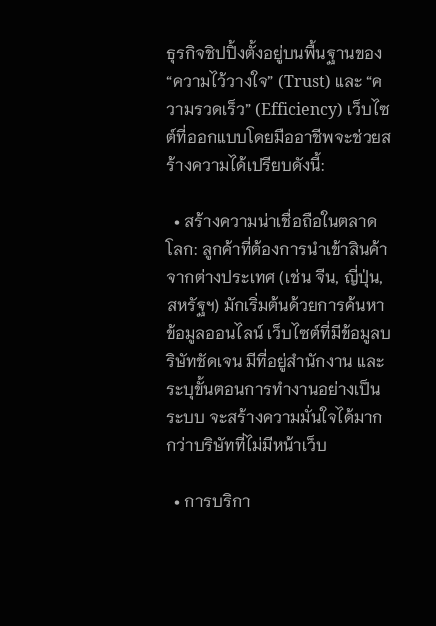ธุรกิจชิปปิ้งตั้งอยู่บนพื้นฐานของ “ความไว้วางใจ” (Trust) และ “ความรวดเร็ว” (Efficiency) เว็บไซต์ที่ออกแบบโดยมืออาชีพจะช่วยสร้างความได้เปรียบดังนี้:

  • สร้างความน่าเชื่อถือในตลาดโลก: ลูกค้าที่ต้องการนำเข้าสินค้าจากต่างประเทศ (เช่น จีน, ญี่ปุ่น, สหรัฐฯ) มักเริ่มต้นด้วยการค้นหาข้อมูลออนไลน์ เว็บไซต์ที่มีข้อมูลบริษัทชัดเจน มีที่อยู่สำนักงาน และระบุขั้นตอนการทำงานอย่างเป็นระบบ จะสร้างความมั่นใจได้มากกว่าบริษัทที่ไม่มีหน้าเว็บ

  • การบริกา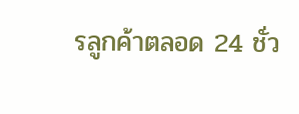รลูกค้าตลอด 24 ชั่ว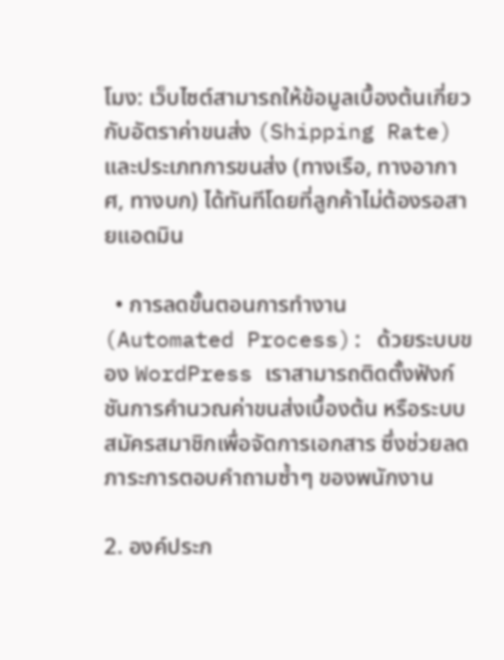โมง: เว็บไซต์สามารถให้ข้อมูลเบื้องต้นเกี่ยวกับอัตราค่าขนส่ง (Shipping Rate) และประเภทการขนส่ง (ทางเรือ, ทางอากาศ, ทางบก) ได้ทันทีโดยที่ลูกค้าไม่ต้องรอสายแอดมิน

  • การลดขั้นตอนการทำงาน (Automated Process): ด้วยระบบของ WordPress เราสามารถติดตั้งฟังก์ชันการคำนวณค่าขนส่งเบื้องต้น หรือระบบสมัครสมาชิกเพื่อจัดการเอกสาร ซึ่งช่วยลดภาระการตอบคำถามซ้ำๆ ของพนักงาน

2. องค์ประก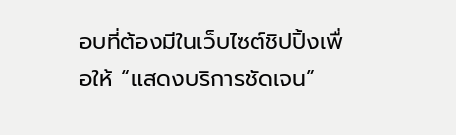อบที่ต้องมีในเว็บไซต์ชิปปิ้งเพื่อให้ “แสดงบริการชัดเจน”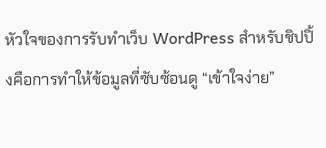หัวใจของการรับทำเว็บ WordPress สำหรับชิปปิ้งคือการทำให้ข้อมูลที่ซับซ้อนดู “เข้าใจง่าย”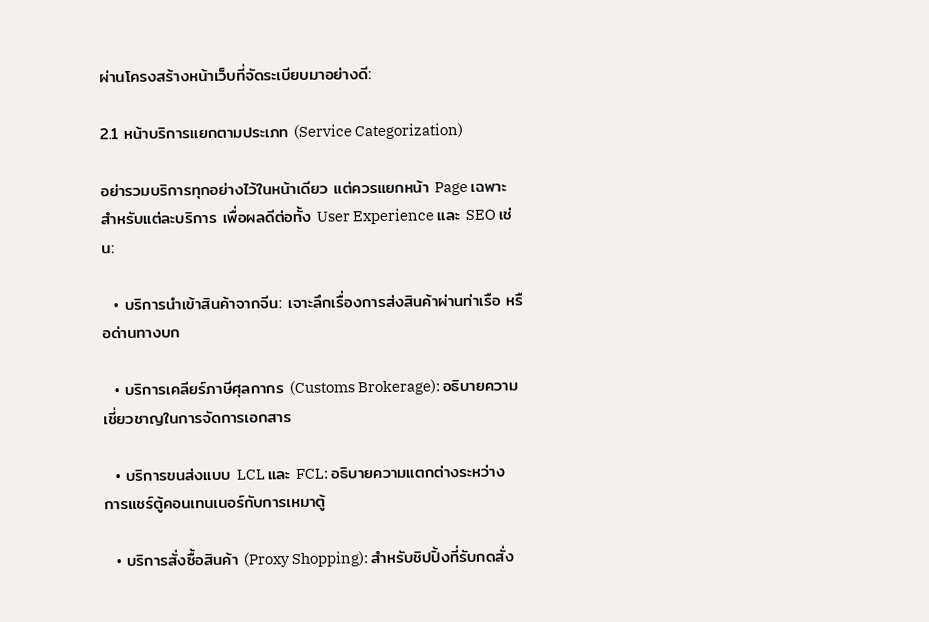ผ่านโครงสร้างหน้าเว็บที่จัดระเบียบมาอย่างดี:

2.1 หน้าบริการแยกตามประเภท (Service Categorization)

อย่ารวมบริการทุกอย่างไว้ในหน้าเดียว แต่ควรแยกหน้า Page เฉพาะสำหรับแต่ละบริการ เพื่อผลดีต่อทั้ง User Experience และ SEO เช่น:

  • บริการนำเข้าสินค้าจากจีน: เจาะลึกเรื่องการส่งสินค้าผ่านท่าเรือ หรือด่านทางบก

  • บริการเคลียร์ภาษีศุลกากร (Customs Brokerage): อธิบายความเชี่ยวชาญในการจัดการเอกสาร

  • บริการขนส่งแบบ LCL และ FCL: อธิบายความแตกต่างระหว่างการแชร์ตู้คอนเทนเนอร์กับการเหมาตู้

  • บริการสั่งซื้อสินค้า (Proxy Shopping): สำหรับชิปปิ้งที่รับกดสั่ง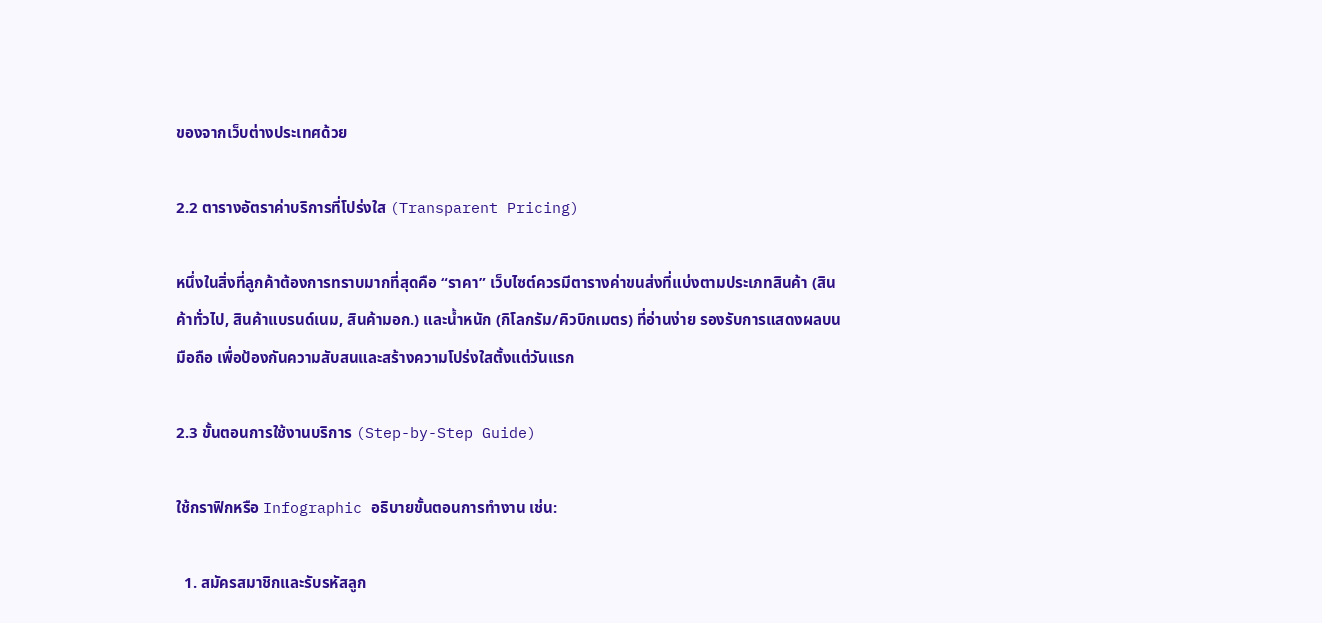ของจากเว็บต่างประเทศด้วย

2.2 ตารางอัตราค่าบริการที่โปร่งใส (Transparent Pricing)

หนึ่งในสิ่งที่ลูกค้าต้องการทราบมากที่สุดคือ “ราคา” เว็บไซต์ควรมีตารางค่าขนส่งที่แบ่งตามประเภทสินค้า (สินค้าทั่วไป, สินค้าแบรนด์เนม, สินค้ามอก.) และน้ำหนัก (กิโลกรัม/คิวบิกเมตร) ที่อ่านง่าย รองรับการแสดงผลบนมือถือ เพื่อป้องกันความสับสนและสร้างความโปร่งใสตั้งแต่วันแรก

2.3 ขั้นตอนการใช้งานบริการ (Step-by-Step Guide)

ใช้กราฟิกหรือ Infographic อธิบายขั้นตอนการทำงาน เช่น:

  1. สมัครสมาชิกและรับรหัสลูก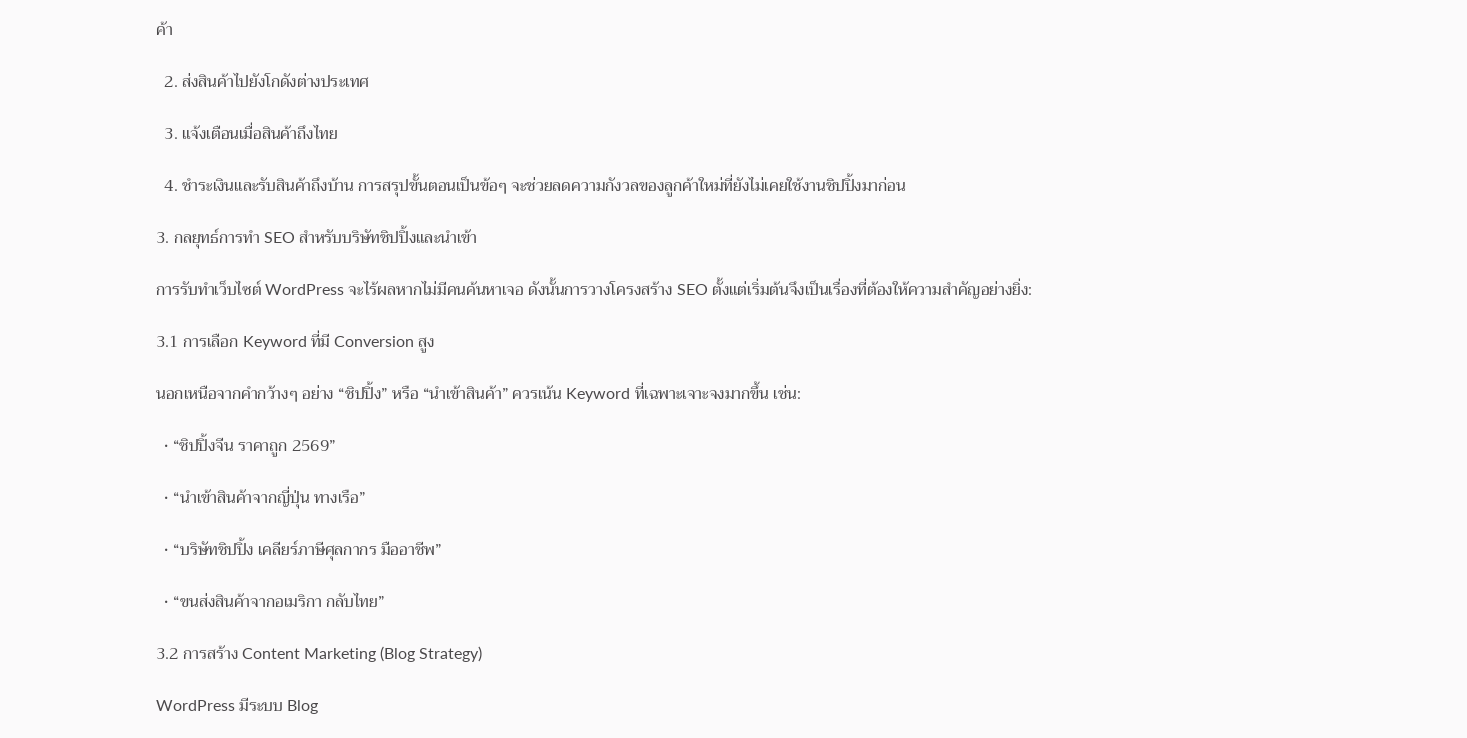ค้า

  2. ส่งสินค้าไปยังโกดังต่างประเทศ

  3. แจ้งเตือนเมื่อสินค้าถึงไทย

  4. ชำระเงินและรับสินค้าถึงบ้าน การสรุปขั้นตอนเป็นข้อๆ จะช่วยลดความกังวลของลูกค้าใหม่ที่ยังไม่เคยใช้งานชิปปิ้งมาก่อน

3. กลยุทธ์การทำ SEO สำหรับบริษัทชิปปิ้งและนำเข้า

การรับทำเว็บไซต์ WordPress จะไร้ผลหากไม่มีคนค้นหาเจอ ดังนั้นการวางโครงสร้าง SEO ตั้งแต่เริ่มต้นจึงเป็นเรื่องที่ต้องให้ความสำคัญอย่างยิ่ง:

3.1 การเลือก Keyword ที่มี Conversion สูง

นอกเหนือจากคำกว้างๆ อย่าง “ชิปปิ้ง” หรือ “นำเข้าสินค้า” ควรเน้น Keyword ที่เฉพาะเจาะจงมากขึ้น เช่น:

  • “ชิปปิ้งจีน ราคาถูก 2569”

  • “นำเข้าสินค้าจากญี่ปุ่น ทางเรือ”

  • “บริษัทชิปปิ้ง เคลียร์ภาษีศุลกากร มืออาชีพ”

  • “ขนส่งสินค้าจากอเมริกา กลับไทย”

3.2 การสร้าง Content Marketing (Blog Strategy)

WordPress มีระบบ Blog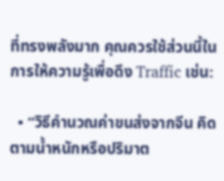ที่ทรงพลังมาก คุณควรใช้ส่วนนี้ในการให้ความรู้เพื่อดึง Traffic เช่น:

  • “วิธีคำนวณค่าขนส่งจากจีน คิดตามน้ำหนักหรือปริมาต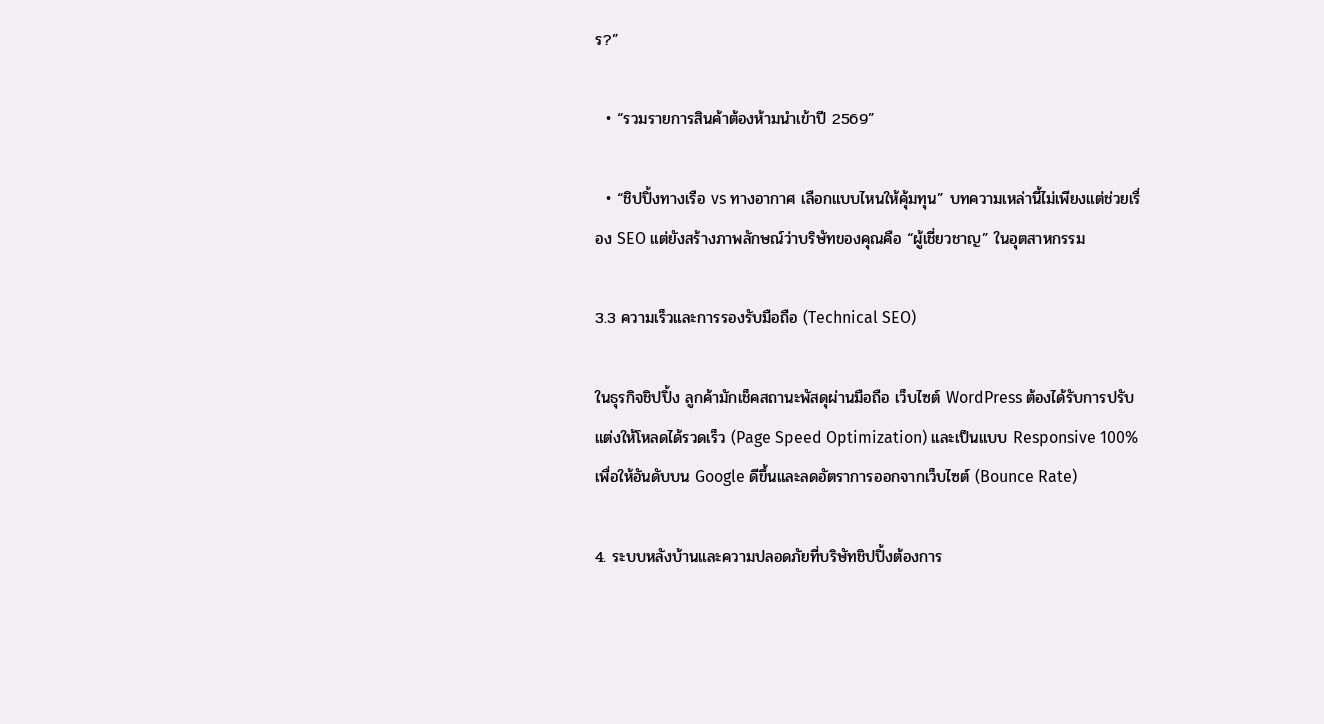ร?”

  • “รวมรายการสินค้าต้องห้ามนำเข้าปี 2569”

  • “ชิปปิ้งทางเรือ vs ทางอากาศ เลือกแบบไหนให้คุ้มทุน” บทความเหล่านี้ไม่เพียงแต่ช่วยเรื่อง SEO แต่ยังสร้างภาพลักษณ์ว่าบริษัทของคุณคือ “ผู้เชี่ยวชาญ” ในอุตสาหกรรม

3.3 ความเร็วและการรองรับมือถือ (Technical SEO)

ในธุรกิจชิปปิ้ง ลูกค้ามักเช็คสถานะพัสดุผ่านมือถือ เว็บไซต์ WordPress ต้องได้รับการปรับแต่งให้โหลดได้รวดเร็ว (Page Speed Optimization) และเป็นแบบ Responsive 100% เพื่อให้อันดับบน Google ดีขึ้นและลดอัตราการออกจากเว็บไซต์ (Bounce Rate)

4. ระบบหลังบ้านและความปลอดภัยที่บริษัทชิปปิ้งต้องการ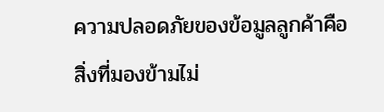ความปลอดภัยของข้อมูลลูกค้าคือสิ่งที่มองข้ามไม่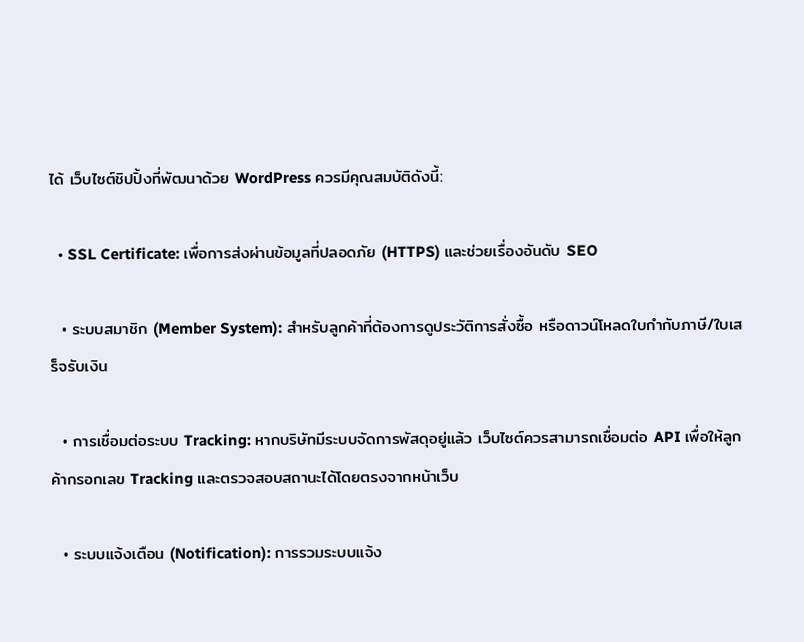ได้ เว็บไซต์ชิปปิ้งที่พัฒนาด้วย WordPress ควรมีคุณสมบัติดังนี้:

  • SSL Certificate: เพื่อการส่งผ่านข้อมูลที่ปลอดภัย (HTTPS) และช่วยเรื่องอันดับ SEO

  • ระบบสมาชิก (Member System): สำหรับลูกค้าที่ต้องการดูประวัติการสั่งซื้อ หรือดาวน์โหลดใบกำกับภาษี/ใบเสร็จรับเงิน

  • การเชื่อมต่อระบบ Tracking: หากบริษัทมีระบบจัดการพัสดุอยู่แล้ว เว็บไซต์ควรสามารถเชื่อมต่อ API เพื่อให้ลูกค้ากรอกเลข Tracking และตรวจสอบสถานะได้โดยตรงจากหน้าเว็บ

  • ระบบแจ้งเตือน (Notification): การรวมระบบแจ้ง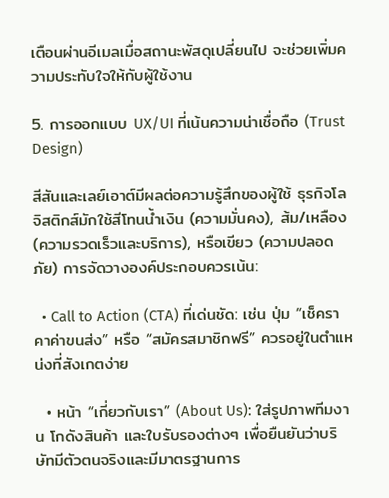เตือนผ่านอีเมลเมื่อสถานะพัสดุเปลี่ยนไป จะช่วยเพิ่มความประทับใจให้กับผู้ใช้งาน

5. การออกแบบ UX/UI ที่เน้นความน่าเชื่อถือ (Trust Design)

สีสันและเลย์เอาต์มีผลต่อความรู้สึกของผู้ใช้ ธุรกิจโลจิสติกส์มักใช้สีโทนน้ำเงิน (ความมั่นคง), ส้ม/เหลือง (ความรวดเร็วและบริการ), หรือเขียว (ความปลอดภัย) การจัดวางองค์ประกอบควรเน้น:

  • Call to Action (CTA) ที่เด่นชัด: เช่น ปุ่ม “เช็คราคาค่าขนส่ง” หรือ “สมัครสมาชิกฟรี” ควรอยู่ในตำแหน่งที่สังเกตง่าย

  • หน้า “เกี่ยวกับเรา” (About Us): ใส่รูปภาพทีมงาน โกดังสินค้า และใบรับรองต่างๆ เพื่อยืนยันว่าบริษัทมีตัวตนจริงและมีมาตรฐานการ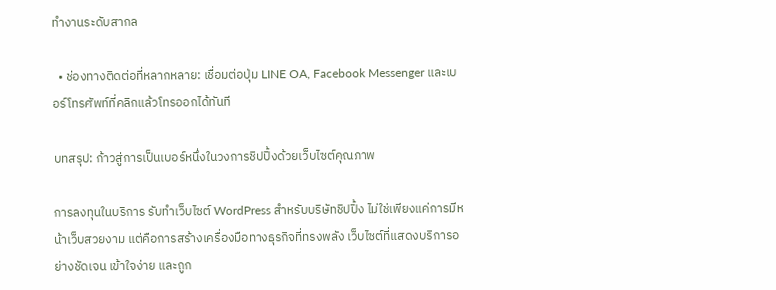ทำงานระดับสากล

  • ช่องทางติดต่อที่หลากหลาย: เชื่อมต่อปุ่ม LINE OA, Facebook Messenger และเบอร์โทรศัพท์ที่คลิกแล้วโทรออกได้ทันที

บทสรุป: ก้าวสู่การเป็นเบอร์หนึ่งในวงการชิปปิ้งด้วยเว็บไซต์คุณภาพ

การลงทุนในบริการ รับทำเว็บไซต์ WordPress สำหรับบริษัทชิปปิ้ง ไม่ใช่เพียงแค่การมีหน้าเว็บสวยงาม แต่คือการสร้างเครื่องมือทางธุรกิจที่ทรงพลัง เว็บไซต์ที่แสดงบริการอย่างชัดเจน เข้าใจง่าย และถูก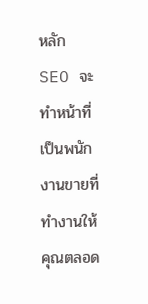หลัก SEO จะทำหน้าที่เป็นพนักงานขายที่ทำงานให้คุณตลอด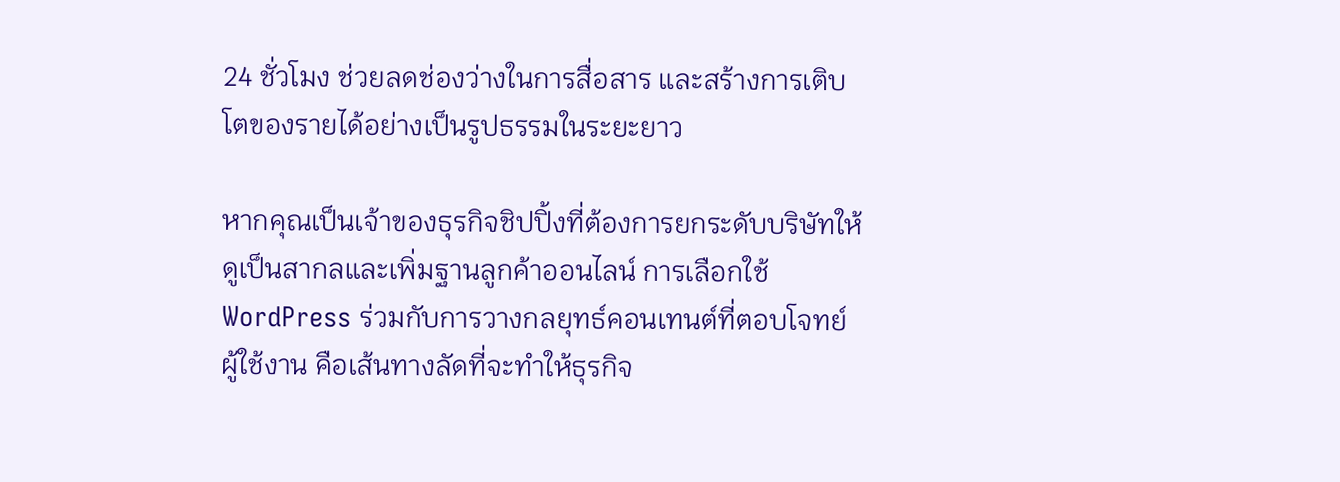24 ชั่วโมง ช่วยลดช่องว่างในการสื่อสาร และสร้างการเติบโตของรายได้อย่างเป็นรูปธรรมในระยะยาว

หากคุณเป็นเจ้าของธุรกิจชิปปิ้งที่ต้องการยกระดับบริษัทให้ดูเป็นสากลและเพิ่มฐานลูกค้าออนไลน์ การเลือกใช้ WordPress ร่วมกับการวางกลยุทธ์คอนเทนต์ที่ตอบโจทย์ผู้ใช้งาน คือเส้นทางลัดที่จะทำให้ธุรกิจ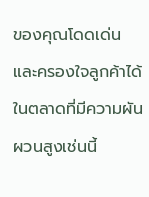ของคุณโดดเด่นและครองใจลูกค้าได้ในตลาดที่มีความผันผวนสูงเช่นนี้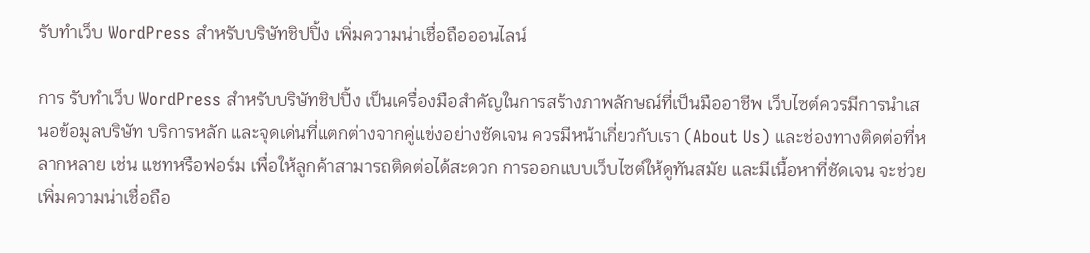รับทำเว็บ WordPress สำหรับบริษัทชิปปิ้ง เพิ่มความน่าเชื่อถือออนไลน์

การ รับทำเว็บ WordPress สำหรับบริษัทชิปปิ้ง เป็นเครื่องมือสำคัญในการสร้างภาพลักษณ์ที่เป็นมืออาชีพ เว็บไซต์ควรมีการนำเสนอข้อมูลบริษัท บริการหลัก และจุดเด่นที่แตกต่างจากคู่แข่งอย่างชัดเจน ควรมีหน้าเกี่ยวกับเรา (About Us) และช่องทางติดต่อที่หลากหลาย เช่น แชทหรือฟอร์ม เพื่อให้ลูกค้าสามารถติดต่อได้สะดวก การออกแบบเว็บไซต์ให้ดูทันสมัย และมีเนื้อหาที่ชัดเจน จะช่วยเพิ่มความน่าเชื่อถือ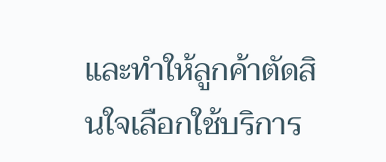และทำให้ลูกค้าตัดสินใจเลือกใช้บริการ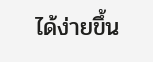ได้ง่ายขึ้น